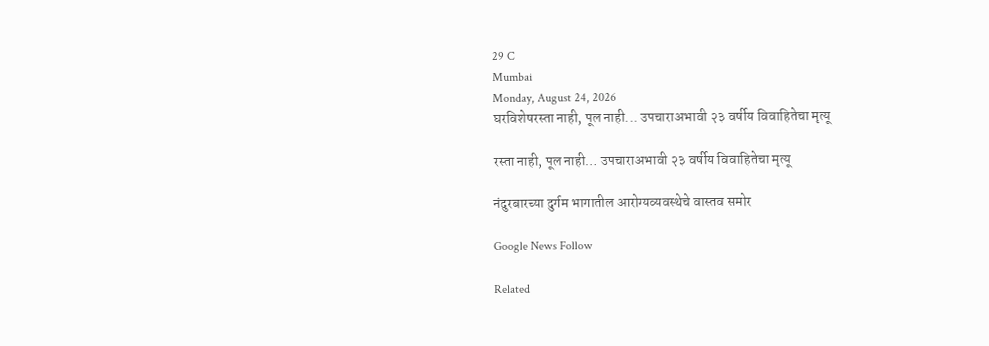29 C
Mumbai
Monday, August 24, 2026
घरविशेषरस्ता नाही, पूल नाही... उपचाराअभावी २३ वर्षीय विवाहितेचा मृत्यू

रस्ता नाही, पूल नाही… उपचाराअभावी २३ वर्षीय विवाहितेचा मृत्यू

नंदुरबारच्या दुर्गम भागातील आरोग्यव्यवस्थेचे वास्तव समोर

Google News Follow

Related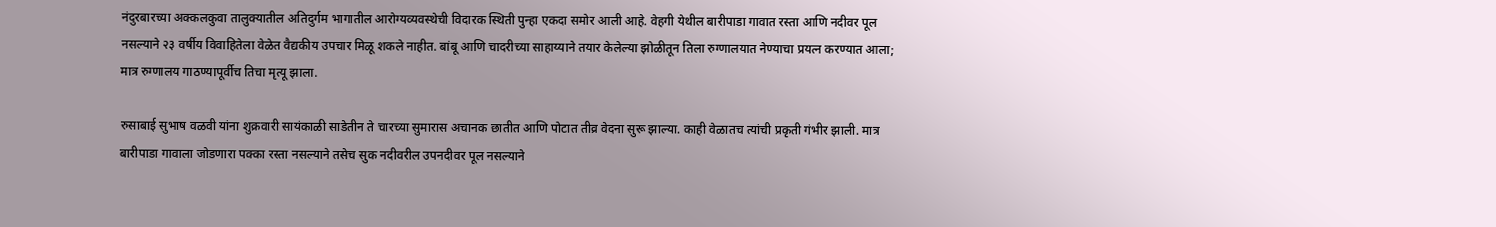नंदुरबारच्या अक्कलकुवा तालुक्यातील अतिदुर्गम भागातील आरोग्यव्यवस्थेची विदारक स्थिती पुन्हा एकदा समोर आली आहे. वेहगी येथील बारीपाडा गावात रस्ता आणि नदीवर पूल नसल्याने २३ वर्षीय विवाहितेला वेळेत वैद्यकीय उपचार मिळू शकले नाहीत. बांबू आणि चादरीच्या साहाय्याने तयार केलेल्या झोळीतून तिला रुग्णालयात नेण्याचा प्रयत्न करण्यात आला; मात्र रुग्णालय गाठण्यापूर्वीच तिचा मृत्यू झाला.

रुसाबाई सुभाष वळवी यांना शुक्रवारी सायंकाळी साडेतीन ते चारच्या सुमारास अचानक छातीत आणि पोटात तीव्र वेदना सुरू झाल्या. काही वेळातच त्यांची प्रकृती गंभीर झाली. मात्र बारीपाडा गावाला जोडणारा पक्का रस्ता नसल्याने तसेच सुक नदीवरील उपनदीवर पूल नसल्याने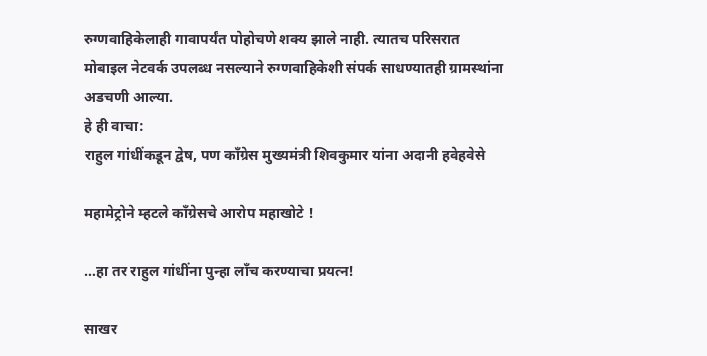रुग्णवाहिकेलाही गावापर्यंत पोहोचणे शक्य झाले नाही. त्यातच परिसरात मोबाइल नेटवर्क उपलब्ध नसल्याने रुग्णवाहिकेशी संपर्क साधण्यातही ग्रामस्थांना अडचणी आल्या.
हे ही वाचा:
राहुल गांधींकडून द्वेष, पण काँग्रेस मुख्यमंत्री शिवकुमार यांना अदानी हवेहवेसे

महामेट्रोने म्हटले काँग्रेसचे आरोप महाखोटे !

…हा तर राहुल गांधींना पुन्हा लाँच करण्याचा प्रयत्न!

साखर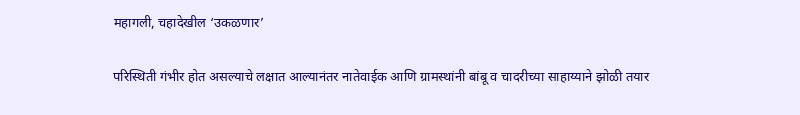महागली, चहादेखील ‘उकळणार’

परिस्थिती गंभीर होत असल्याचे लक्षात आल्यानंतर नातेवाईक आणि ग्रामस्थांनी बांबू व चादरीच्या साहाय्याने झोळी तयार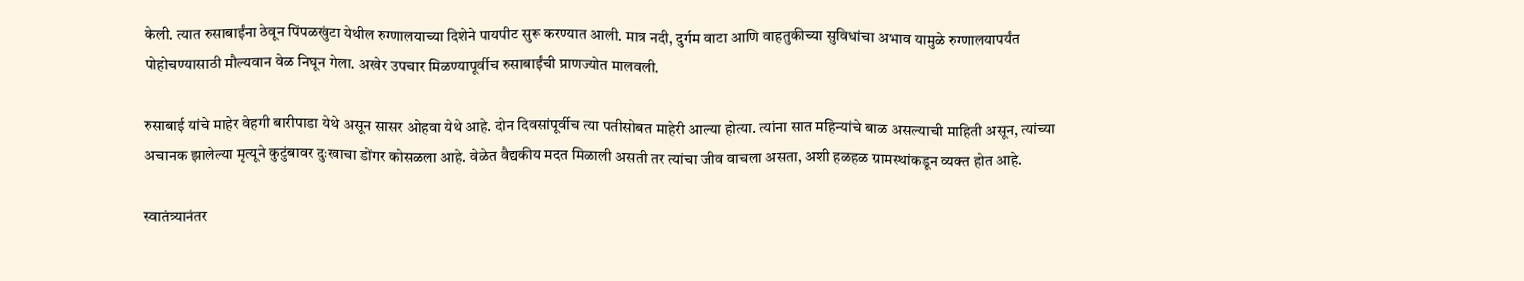केली. त्यात रुसाबाईंना ठेवून पिंपळखुंटा येथील रुग्णालयाच्या दिशेने पायपीट सुरू करण्यात आली. मात्र नदी, दुर्गम वाटा आणि वाहतुकीच्या सुविधांचा अभाव यामुळे रुग्णालयापर्यंत पोहोचण्यासाठी मौल्यवान वेळ निघून गेला. अखेर उपचार मिळण्यापूर्वीच रुसाबाईंची प्राणज्योत मालवली.

रुसाबाई यांचे माहेर वेहगी बारीपाडा येथे असून सासर ओहवा येथे आहे. दोन दिवसांपूर्वीच त्या पतीसोबत माहेरी आल्या होत्या. त्यांना सात महिन्यांचे बाळ असल्याची माहिती असून, त्यांच्या अचानक झालेल्या मृत्यूने कुटुंबावर दुःखाचा डोंगर कोसळला आहे. वेळेत वैद्यकीय मदत मिळाली असती तर त्यांचा जीव वाचला असता, अशी हळहळ ग्रामस्थांकडून व्यक्त होत आहे.

स्वातंत्र्यानंतर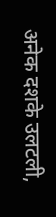अनेक दशके उलटली,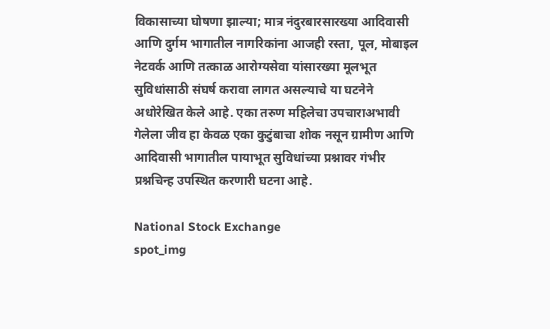विकासाच्या घोषणा झाल्या; मात्र नंदुरबारसारख्या आदिवासी आणि दुर्गम भागातील नागरिकांना आजही रस्ता, पूल, मोबाइल नेटवर्क आणि तत्काळ आरोग्यसेवा यांसारख्या मूलभूत सुविधांसाठी संघर्ष करावा लागत असल्याचे या घटनेने अधोरेखित केले आहे. एका तरुण महिलेचा उपचाराअभावी गेलेला जीव हा केवळ एका कुटुंबाचा शोक नसून ग्रामीण आणि आदिवासी भागातील पायाभूत सुविधांच्या प्रश्नावर गंभीर प्रश्नचिन्ह उपस्थित करणारी घटना आहे.

National Stock Exchange
spot_img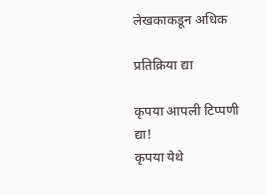लेखकाकडून अधिक

प्रतिक्रिया द्या

कृपया आपली टिप्पणी द्या!
कृपया येथे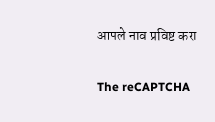आपले नाव प्रविष्ट करा

The reCAPTCHA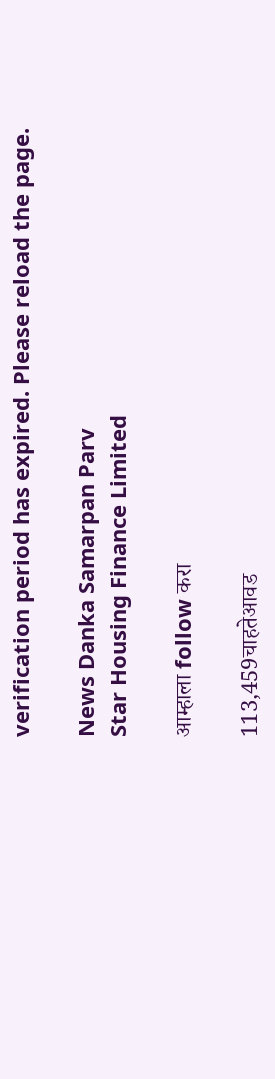verification period has expired. Please reload the page.

News Danka Samarpan Parv
Star Housing Finance Limited

आम्हाला follow करा

113,459चाहतेआवड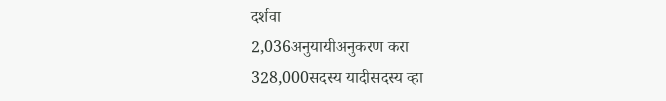दर्शवा
2,036अनुयायीअनुकरण करा
328,000सदस्य यादीसदस्य व्हा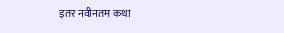इतर नवीनतम कथा